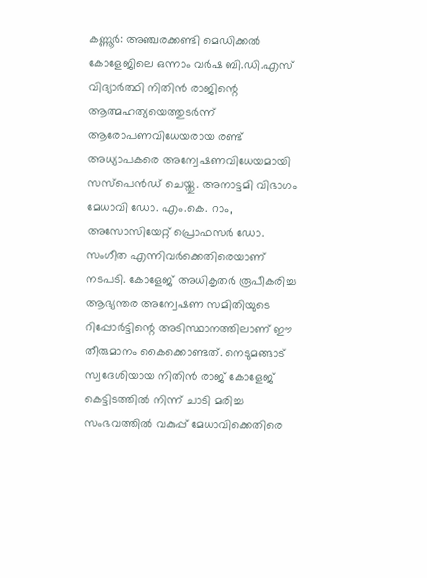കണ്ണൂർ: അഞ്ചരക്കണ്ടി മെഡിക്കൽ കോളേജിലെ ഒന്നാം വർഷ ബി.ഡി.എസ് വിദ്യാർത്ഥി നിതിൻ രാജിന്റെ ആത്മഹത്യയെത്തുടർന്ന് ആരോപണവിധേയരായ രണ്ട് അധ്യാപകരെ അന്വേഷണവിധേയമായി സസ്പെൻഡ് ചെയ്തു. അനാട്ടമി വിഭാഗം മേധാവി ഡോ. എം.കെ. റാം, അസോസിയേറ്റ് പ്രൊഫസർ ഡോ. സംഗീത എന്നിവർക്കെതിരെയാണ് നടപടി. കോളേജ് അധികൃതർ രൂപീകരിച്ച ആഭ്യന്തര അന്വേഷണ സമിതിയുടെ റിപ്പോർട്ടിന്റെ അടിസ്ഥാനത്തിലാണ് ഈ തീരുമാനം കൈക്കൊണ്ടത്. നെടുമങ്ങാട് സ്വദേശിയായ നിതിൻ രാജ് കോളേജ് കെട്ടിടത്തിൽ നിന്ന് ചാടി മരിച്ച സംഭവത്തിൽ വകുപ്പ് മേധാവിക്കെതിരെ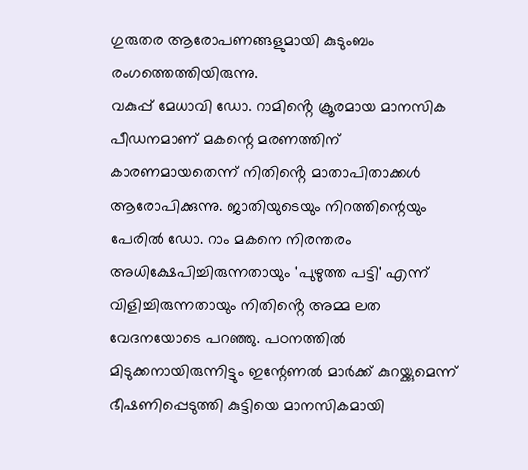ഗുരുതര ആരോപണങ്ങളുമായി കുടുംബം രംഗത്തെത്തിയിരുന്നു.
വകുപ്പ് മേധാവി ഡോ. റാമിൻ്റെ ക്രൂരമായ മാനസിക പീഡനമാണ് മകന്റെ മരണത്തിന് കാരണമായതെന്ന് നിതിൻ്റെ മാതാപിതാക്കൾ ആരോപിക്കുന്നു. ജാതിയുടെയും നിറത്തിന്റെയും പേരിൽ ഡോ. റാം മകനെ നിരന്തരം അധിക്ഷേപിച്ചിരുന്നതായും 'പുഴുത്ത പട്ടി' എന്ന് വിളിച്ചിരുന്നതായും നിതിൻ്റെ അമ്മ ലത വേദനയോടെ പറഞ്ഞു. പഠനത്തിൽ മിടുക്കനായിരുന്നിട്ടും ഇന്റേണൽ മാർക്ക് കുറയ്ക്കുമെന്ന് ഭീഷണിപ്പെടുത്തി കുട്ടിയെ മാനസികമായി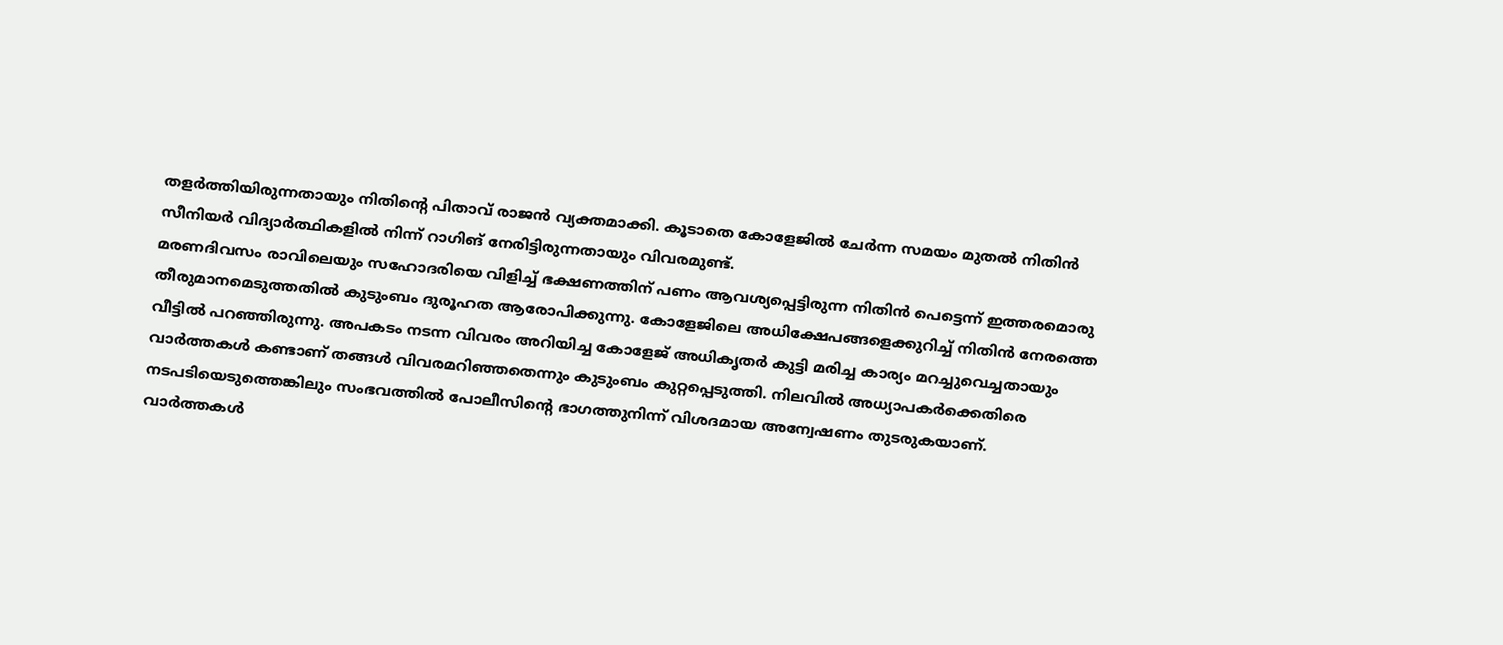തളർത്തിയിരുന്നതായും നിതിൻ്റെ പിതാവ് രാജൻ വ്യക്തമാക്കി. കൂടാതെ കോളേജിൽ ചേർന്ന സമയം മുതൽ നിതിൻ സീനിയർ വിദ്യാർത്ഥികളിൽ നിന്ന് റാഗിങ് നേരിട്ടിരുന്നതായും വിവരമുണ്ട്.
മരണദിവസം രാവിലെയും സഹോദരിയെ വിളിച്ച് ഭക്ഷണത്തിന് പണം ആവശ്യപ്പെട്ടിരുന്ന നിതിൻ പെട്ടെന്ന് ഇത്തരമൊരു തീരുമാനമെടുത്തതിൽ കുടുംബം ദുരൂഹത ആരോപിക്കുന്നു. കോളേജിലെ അധിക്ഷേപങ്ങളെക്കുറിച്ച് നിതിൻ നേരത്തെ വീട്ടിൽ പറഞ്ഞിരുന്നു. അപകടം നടന്ന വിവരം അറിയിച്ച കോളേജ് അധികൃതർ കുട്ടി മരിച്ച കാര്യം മറച്ചുവെച്ചതായും വാർത്തകൾ കണ്ടാണ് തങ്ങൾ വിവരമറിഞ്ഞതെന്നും കുടുംബം കുറ്റപ്പെടുത്തി. നിലവിൽ അധ്യാപകർക്കെതിരെ നടപടിയെടുത്തെങ്കിലും സംഭവത്തിൽ പോലീസിന്റെ ഭാഗത്തുനിന്ന് വിശദമായ അന്വേഷണം തുടരുകയാണ്.
വാർത്തകൾ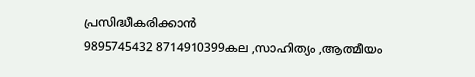പ്രസിദ്ധീകരിക്കാൻ
9895745432 8714910399കല ,സാഹിത്യം ,ആത്മീയം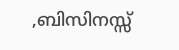,ബിസിനസ്സ്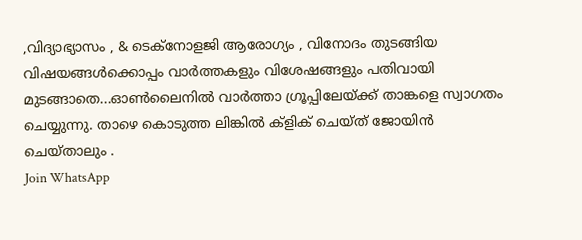,വിദ്യാഭ്യാസം , & ടെക്നോളജി ആരോഗ്യം , വിനോദം തുടങ്ങിയ വിഷയങ്ങൾക്കൊപ്പം വാർത്തകളും വിശേഷങ്ങളും പതിവായി മുടങ്ങാതെ...ഓൺലൈനിൽ വാർത്താ ഗ്രൂപ്പിലേയ്ക്ക് താങ്കളെ സ്വാഗതം ചെയ്യുന്നു. താഴെ കൊടുത്ത ലിങ്കിൽ ക്ളിക് ചെയ്ത് ജോയിൻ ചെയ്താലും .
Join WhatsApp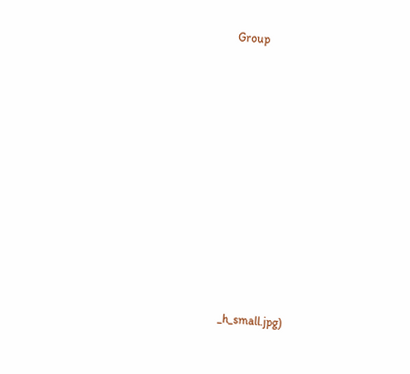Group














_h_small.jpg)